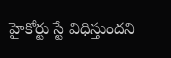హైకోర్టు స్టే విధిస్తుందని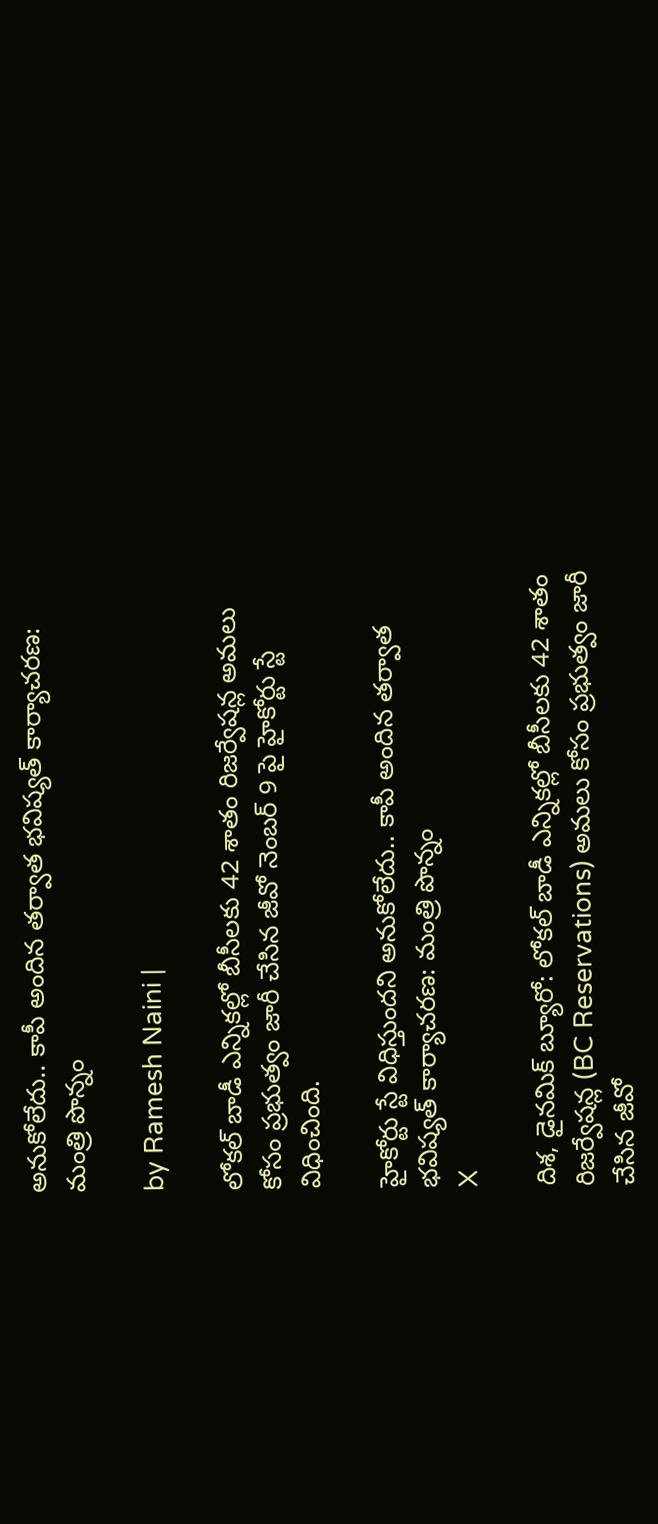అనుకోలేదు.. కాపీ అందిన తర్వాత భవిష్యత్ కార్యాచరణ: మంత్రి పొన్నం

by Ramesh Naini |

లోకల్ బాడీ ఎన్నికల్లో బీసీలకు 42 శాతం రిజర్వేషన్ల అమలు కోసం ప్రభుత్వం జారీ చేసిన జీవో నెంబర్ 9 పై హైకోర్టు స్టే విధించింది.

హైకోర్టు స్టే విధిస్తుందని అనుకోలేదు.. కాపీ అందిన తర్వాత భవిష్యత్ కార్యాచరణ: మంత్రి పొన్నం
X

దిశ, డైనమిక్ బ్యూరో: లోకల్ బాడీ ఎన్నికల్లో బీసీలకు 42 శాతం రిజర్వేషన్ల (BC Reservations) అమలు కోసం ప్రభుత్వం జారీ చేసిన జీవో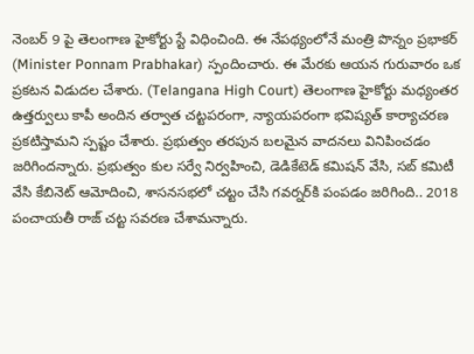నెంబర్ 9 పై తెలంగాణ హైకోర్టు స్టే విధించింది. ఈ నేపథ్యంలోనే మంత్రి పొన్నం ప్రభాకర్ (Minister Ponnam Prabhakar) స్పందించారు. ఈ మేరకు ఆయన గురువారం ఒక ప్రకటన విడుదల చేశారు. (Telangana High Court) తెలంగాణ హైకోర్టు మధ్యంతర ఉత్తర్వులు కాపీ అందిన తర్వాత చట్టపరంగా, న్యాయపరంగా భవిష్యత్ కార్యాచరణ ప్రకటిస్తామని స్పష్టం చేశారు. ప్రభుత్వం తరపున బలమైన వాదనలు వినిపించడం జరిగిందన్నారు. ప్రభుత్వం కుల సర్వే నిర్వహించి, డెడికేటెడ్ కమిషన్ వేసి, సబ్ కమిటీ వేసి కేబినెట్ ఆమోదించి, శాసనసభలో చట్టం చేసి గవర్నర్‌కి పంపడం జరిగింది.. 2018 పంచాయతీ రాజ్ చట్ట సవరణ చేశామన్నారు.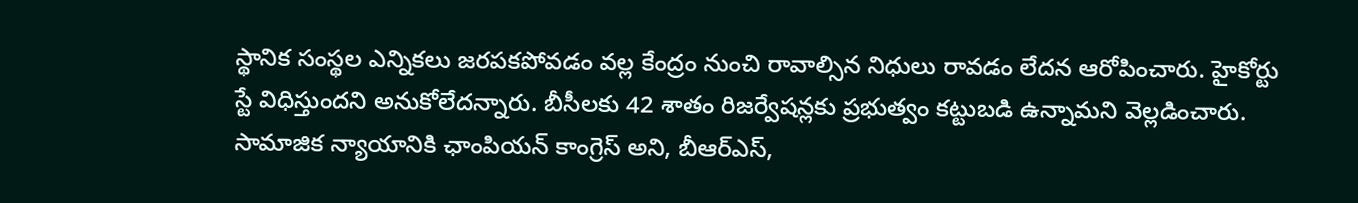స్థానిక సంస్థల ఎన్నికలు జరపకపోవడం వల్ల కేంద్రం నుంచి రావాల్సిన నిధులు రావడం లేదన ఆరోపించారు. హైకోర్టు స్టే విధిస్తుందని అనుకోలేదన్నారు. బీసీలకు 42 శాతం రిజర్వేషన్లకు ప్రభుత్వం కట్టుబడి ఉన్నామని వెల్లడించారు. సామాజిక న్యాయానికి ఛాంపియన్ కాంగ్రెస్ అని, బీఆర్ఎస్,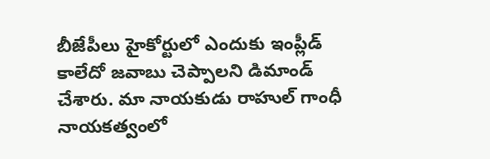బీజేపీలు హైకోర్టులో ఎందుకు ఇంప్లీడ్ కాలేదో జవాబు చెప్పాలని డిమాండ్ చేశారు. మా నాయకుడు రాహుల్ గాంధీ నాయకత్వంలో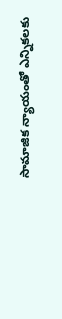సామాజిక న్యాయంతో ఎన్నికలకు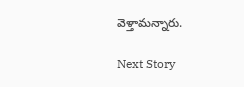వెళ్తామన్నారు.

Next Story